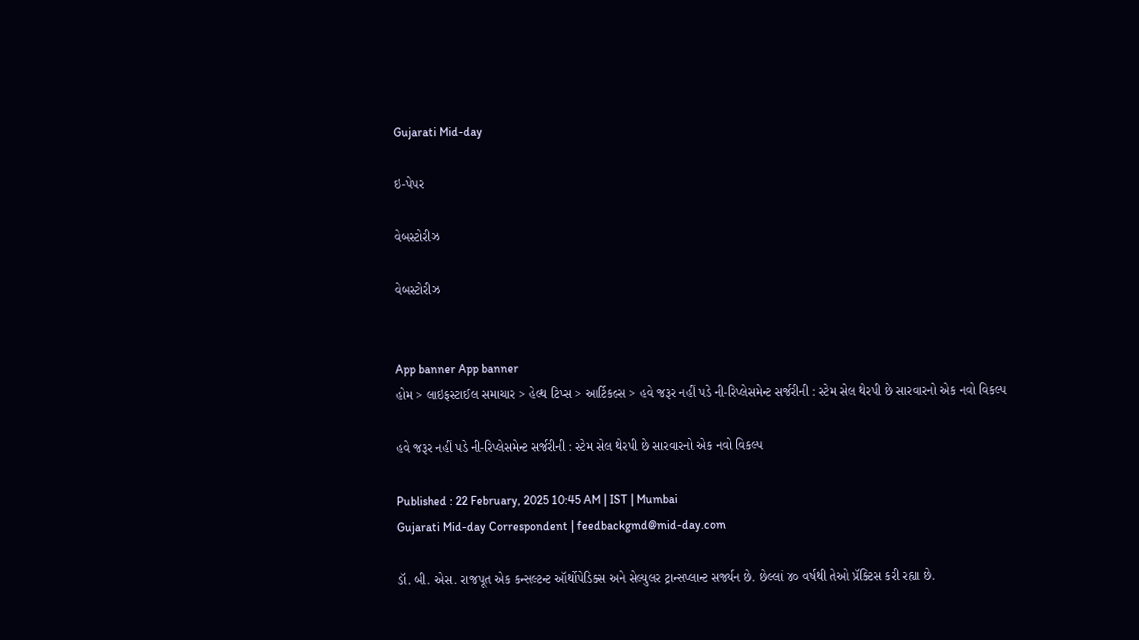Gujarati Mid-day

ઇ-પેપર

વેબસ્ટોરીઝ

વેબસ્ટોરીઝ


App banner App banner
હોમ > લાઇફસ્ટાઈલ સમાચાર > હેલ્થ ટિપ્સ > આર્ટિકલ્સ > હવે જરૂર નહીં પડે ની-રિપ્લેસમેન્ટ સર્જરીની : સ્ટેમ સેલ થેરપી છે સારવારનો એક નવો વિકલ્પ

હવે જરૂર નહીં પડે ની-રિપ્લેસમેન્ટ સર્જરીની : સ્ટેમ સેલ થેરપી છે સારવારનો એક નવો વિકલ્પ

Published : 22 February, 2025 10:45 AM | IST | Mumbai
Gujarati Mid-day Correspondent | feedbackgmd@mid-day.com

ડૉ. બી. એસ. રાજપૂત એક કન્સલ્ટન્ટ ઑર્થોપેડિક્સ અને સેલ્યુલર ટ્રાન્સપ્લાન્ટ સર્જ્યન છે. છેલ્લાં ૪૦ વર્ષથી તેઓ પ્રૅક્ટિસ કરી રહ્યા છે.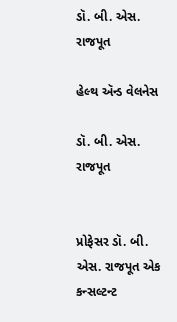ડૉ. બી. એસ. રાજપૂત

હેલ્થ ઍન્ડ વેલનેસ

ડૉ. બી. એસ. રાજપૂત


પ્રોફેસર ડૉ. બી. એસ. રાજપૂત એક કન્સલ્ટન્ટ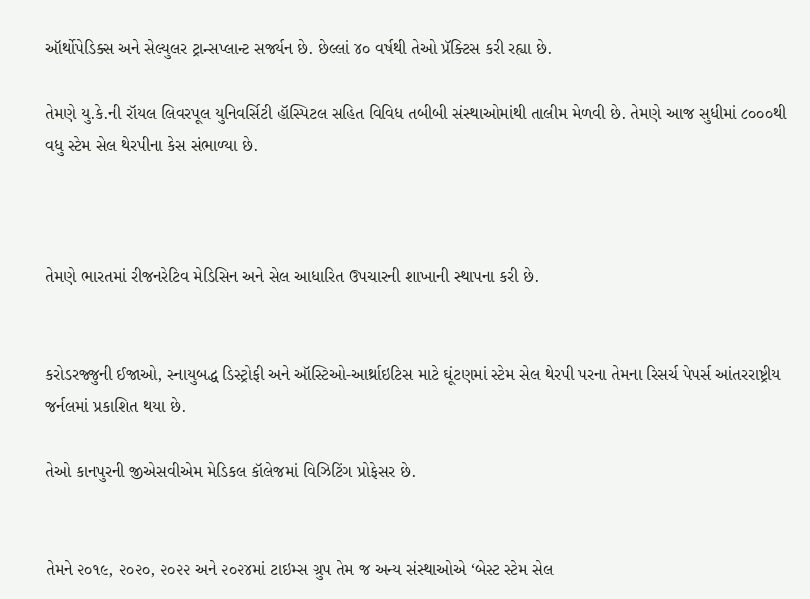ઑર્થોપેડિક્સ અને સેલ્યુલર ટ્રાન્સપ્લાન્ટ સર્જ્યન છે. છેલ્લાં ૪૦ વર્ષથી તેઓ પ્રૅક્ટિસ કરી રહ્યા છે.

તેમણે યુ.કે.ની રૉયલ લિવરપૂલ યુનિવર્સિટી હૉસ્પિટલ સહિત વિવિધ તબીબી સંસ્થાઓમાંથી તાલીમ મેળવી છે. તેમણે આજ સુધીમાં ૮૦૦૦થી વધુ સ્ટેમ સેલ થેરપીના કેસ સંભાળ્યા છે.



તેમણે ભારતમાં રીજનરેટિવ મેડિસિન અને સેલ આધારિત ઉપચારની શાખાની સ્થાપના કરી છે.


કરોડરજ્જુની ઈજાઓ, સ્નાયુબદ્ધ ડિસ્ટ્રોફી અને ઑસ્ટિઓ-આર્થ્રાઇટિસ માટે ઘૂંટણમાં સ્ટેમ સેલ થેરપી પરના તેમના રિસર્ચ પેપર્સ આંતરરાષ્ટ્રીય જર્નલમાં પ્રકાશિત થયા છે.

તેઓ કાનપુરની જીએસવીએમ મેડિકલ કૉલેજમાં વિઝિટિંગ પ્રોફેસર છે.


તેમને ૨૦૧૯, ૨૦૨૦, ૨૦૨૨ અને ૨૦૨૪માં ટાઇમ્સ ગ્રુપ તેમ જ અન્ય સંસ્થાઓએ ‘બેસ્ટ સ્ટેમ સેલ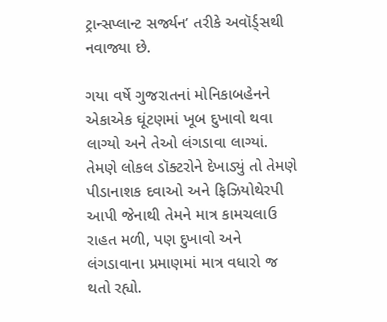ટ્રાન્સપ્લાન્ટ સર્જ્યન’ તરીકે અવૉર્ડ્સથી નવાજ્યા છે.

ગયા વર્ષે ગુજરાતનાં મોનિકાબહેનને એકાએક ઘૂંટણમાં ખૂબ દુખાવો થવા લાગ્યો અને તેઓ લંગડાવા લાગ્યાં. તેમણે લોકલ ડૉક્ટરોને દેખાડ્યું તો તેમણે પીડાનાશક દવાઓ અને ફિઝિયોથેરપી આપી જેનાથી તેમને માત્ર કામચલાઉ રાહત મળી, પણ દુખાવો અને લંગડાવાના પ્રમાણમાં માત્ર વધારો જ થતો રહ્યો.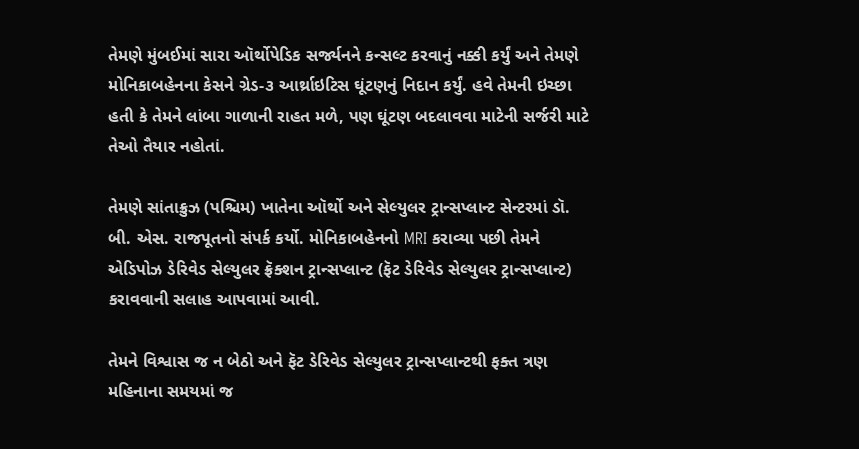તેમણે મુંબઈમાં સારા ઑર્થોપેડિક સર્જ્યનને કન્સલ્ટ કરવાનું નક્કી કર્યું અને તેમણે મોનિકાબહેનના કેસને ગ્રેડ-૩ આર્થ્રાઇટિસ ઘૂંટણનું નિદાન કર્યું. હવે તેમની ઇચ્છા હતી કે તેમને લાંબા ગાળાની રાહત મળે, પણ ઘૂંટણ બદલાવવા માટેની સર્જરી માટે તેઓ તૈયાર નહોતાં.

તેમણે સાંતાક્રુઝ (પશ્ચિમ) ખાતેના ઑર્થો અને સેલ્યુલર ટ્રાન્સપ્લાન્ટ સેન્ટરમાં ડૉ. બી. એસ. રાજપૂતનો સંપર્ક કર્યો. મોનિકાબહેનનો MRI કરાવ્યા પછી તેમને એડિપોઝ ડેરિવેડ સેલ્યુલર ફ્રૅક્શન ટ્રાન્સપ્લાન્ટ (ફૅટ ડેરિવેડ સેલ્યુલર ટ્રાન્સપ્લાન્ટ) કરાવવાની સલાહ આપવામાં આવી.

તેમને વિશ્વાસ જ ન બેઠો અને ફૅટ ડેરિવેડ સેલ્યુલર ટ્રાન્સપ્લાન્ટથી ફક્ત ત્રણ મહિનાના સમયમાં જ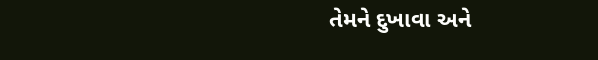તેમને દુખાવા અને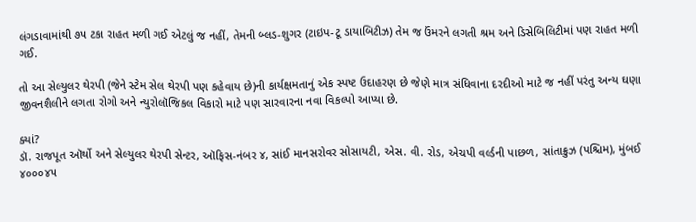લંગડાવામાંથી ૭૫ ટકા રાહત મળી ગઈ એટલું જ નહીં, તેમની બ્લડ-શુગર (ટાઇપ-ટૂ ડાયાબિટીઝ) તેમ જ ઉંમરને લગતી શ્રમ અને ડિસેબિલિટીમાં પણ રાહત મળી ગઈ.

તો આ સેલ્યુલર થેરપી (જેને સ્ટેમ સેલ થેરપી પણ કહેવાય છે)ની કાર્યક્ષમતાનું એક સ્પષ્ટ ઉદાહરણ છે જેણે માત્ર સંધિવાના દરદીઓ માટે જ નહીં પરંતુ અન્ય ઘણા જીવનશૈલીને લગતા રોગો અને ન્યુરોલૉજિકલ વિકારો માટે પણ સારવારના નવા વિકલ્પો આપ્યા છે.

ક્યાં?
ડૉ. રાજપૂત ઑર્થો અને સેલ્યુલર થેરપી સેન્ટર, ઑફિસ-નંબર ૪, સાંઈ માનસરોવર સોસાયટી, એસ. વી. રોડ, એચપી વર્લ્ડની પાછળ, સાંતાક્રુઝ (પશ્ચિમ), મુંબઈ ૪૦૦૦૪૫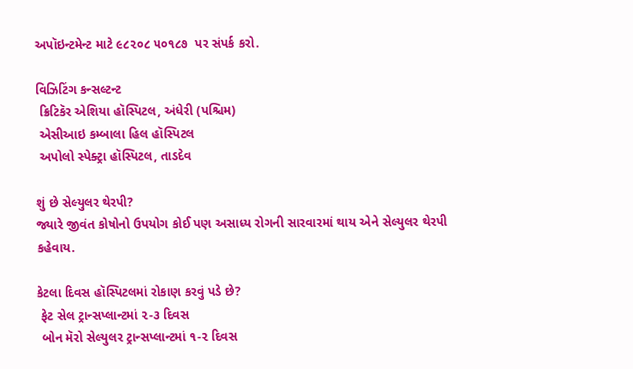અપૉઇન્ટમેન્ટ માટે ૯૮૨૦૮ ૫૦૧૮૭  પર સંપર્ક કરો.

વિઝિટિંગ કન્સલ્ટન્ટ
 ક્રિટિકૅર એશિયા હૉસ્પિટલ, અંધેરી (પશ્ચિમ)
 એસીઆઇ કમ્બાલા હિલ હૉસ્પિટલ
 અપોલો સ્પેક્ટ્રા હૉસ્પિટલ, તાડદેવ

શું છે સેલ્યુલર થેરપી?
જ્યારે જીવંત કોષોનો ઉપયોગ કોઈ પણ અસાધ્ય રોગની સારવારમાં થાય એને સેલ્યુલર થેરપી કહેવાય.

કેટલા દિવસ હૉસ્પિટલમાં રોકાણ કરવું પડે છે?
 ફેટ સેલ ટ્રાન્સપ્લાન્ટમાં ૨-૩ દિવસ
 બોન મૅરો સેલ્યુલર ટ્રાન્સપ્લાન્ટમાં ૧-૨ દિવસ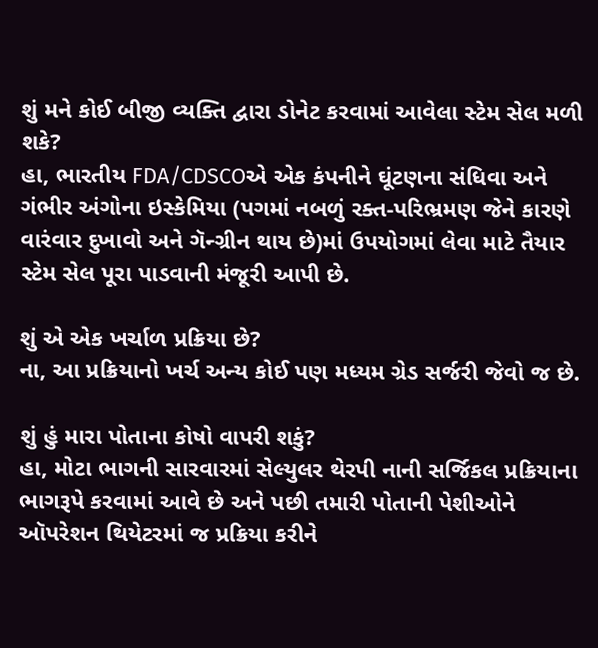શું મને કોઈ બીજી વ્યક્તિ દ્વારા ડોનેટ કરવામાં આવેલા સ્ટેમ સેલ મળી શકે?
હા, ભારતીય FDA/CDSCOએ એક કંપનીને ઘૂંટણના સંધિવા અને ગંભીર અંગોના ઇસ્કેમિયા (પગમાં નબળું રક્ત-પરિભ્રમણ જેને કારણે વારંવાર દુખાવો અને ગૅન્ગ્રીન થાય છે)માં ઉપયોગમાં લેવા માટે તૈયાર સ્ટેમ સેલ પૂરા પાડવાની મંજૂરી આપી છે.

શું એ એક ખર્ચાળ પ્રક્રિયા છે?
ના, આ પ્રક્રિયાનો ખર્ચ અન્ય કોઈ પણ મધ્યમ ગ્રેડ સર્જરી જેવો જ છે.

શું હું મારા પોતાના કોષો વાપરી શકું?
હા, મોટા ભાગની સારવારમાં સેલ્યુલર થેરપી નાની સર્જિકલ પ્રક્રિયાના ભાગરૂપે કરવામાં આવે છે અને પછી તમારી પોતાની પેશીઓને ઑપરેશન થિયેટરમાં જ પ્રક્રિયા કરીને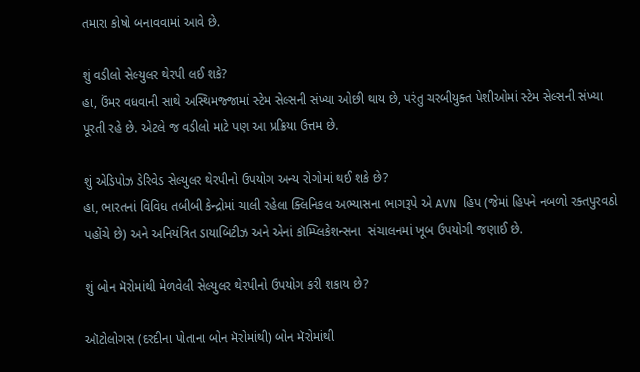તમારા કોષો બનાવવામાં આવે છે.

શું વડીલો સેલ્યુલર થેરપી લઈ શકે?
હા, ઉંમર વધવાની સાથે અસ્થિમજ્જામાં સ્ટેમ સેલ્સની સંખ્યા ઓછી થાય છે, પરંતુ ચરબીયુક્ત પેશીઓમાં સ્ટેમ સેલ્સની સંખ્યા પૂરતી રહે છે. એટલે જ વડીલો માટે પણ આ પ્રક્રિયા ઉત્તમ છે.

શું એડિપોઝ ડેરિવેડ સેલ્યુલર થેરપીનો ઉપયોગ અન્ય રોગોમાં થઈ શકે છે?
હા, ભારતનાં વિવિધ તબીબી કેન્દ્રોમાં ચાલી રહેલા ક્લિનિકલ અભ્યાસના ભાગરૂપે એ AVN હિપ (જેમાં હિપને નબળો રક્તપુરવઠો પહોંચે છે) અને અનિયંત્રિત ડાયાબિટીઝ અને એનાં કૉમ્પ્લિકેશન્સના  સંચાલનમાં ખૂબ ઉપયોગી જણાઈ છે.

શું બોન મૅરોમાંથી મેળવેલી સેલ્યુલર થેરપીનો ઉપયોગ કરી શકાય છે?

ઑટોલોગસ (દરદીના પોતાના બોન મૅરોમાંથી) બોન મૅરોમાંથી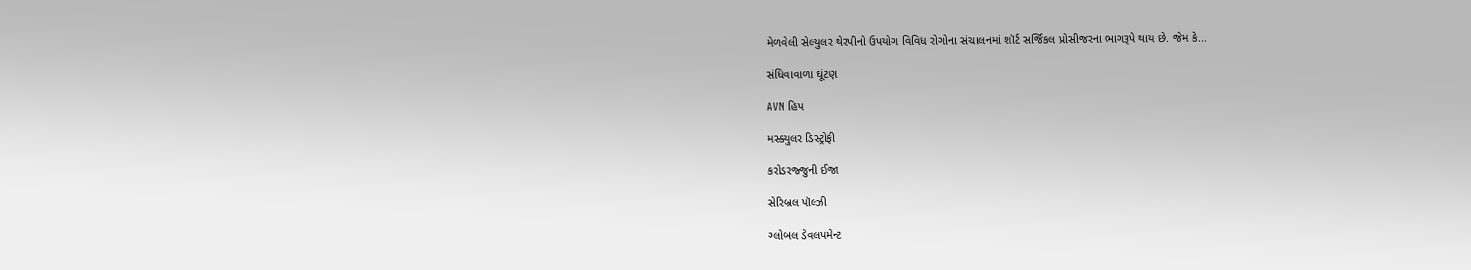મેળવેલી સેલ્યુલર થેરપીનો ઉપયોગ વિવિધ રોગોના સંચાલનમાં શૉર્ટ સર્જિકલ પ્રોસીજરના ભાગરૂપે થાય છે. જેમ કે...

સંધિવાવાળા ઘૂંટણ

AVN હિપ

મસ્ક્યુલર ડિસ્ટ્રોફી

કરોડરજ્જુની ઈજા

સેરિબ્રલ પૉલ્ઝી

ગ્લોબલ ડેવલપમેન્ટ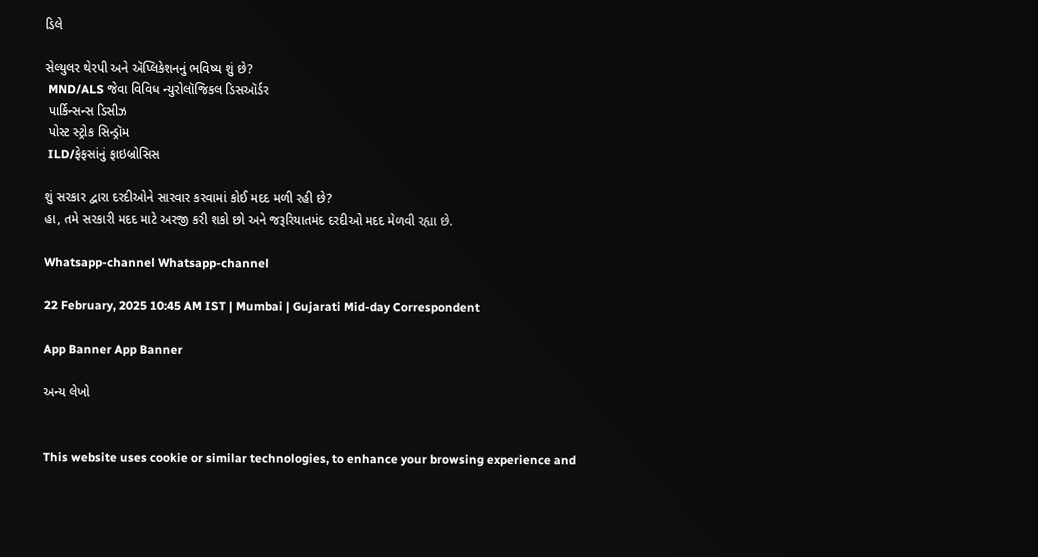ડિલે

સેલ્યુલર થેરપી અને ઍપ્લિકેશનનું ભવિષ્ય શું છે?
 MND/ALS જેવા વિવિધ ન્યુરોલૉજિકલ ડિસઑર્ડર
 પાર્કિન્સન્સ ડિસીઝ
 પોસ્ટ સ્ટ્રોક સિન્ડ્રૉમ
 ILD/ફેફસાંનું ફાઇબ્રોસિસ

શું સરકાર દ્વારા દરદીઓને સારવાર કરવામાં કોઈ મદદ મળી રહી છે?
હા, તમે સરકારી મદદ માટે અરજી કરી શકો છો અને જરૂરિયાતમંદ દરદીઓ મદદ મેળવી રહ્યા છે.

Whatsapp-channel Whatsapp-channel

22 February, 2025 10:45 AM IST | Mumbai | Gujarati Mid-day Correspondent

App Banner App Banner

અન્ય લેખો


This website uses cookie or similar technologies, to enhance your browsing experience and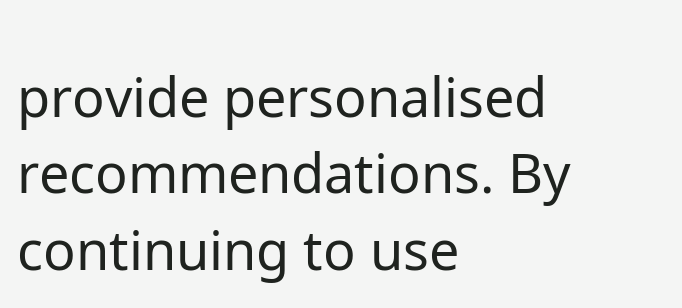provide personalised recommendations. By continuing to use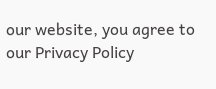our website, you agree to our Privacy Policy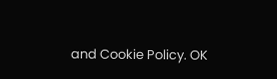and Cookie Policy. OK